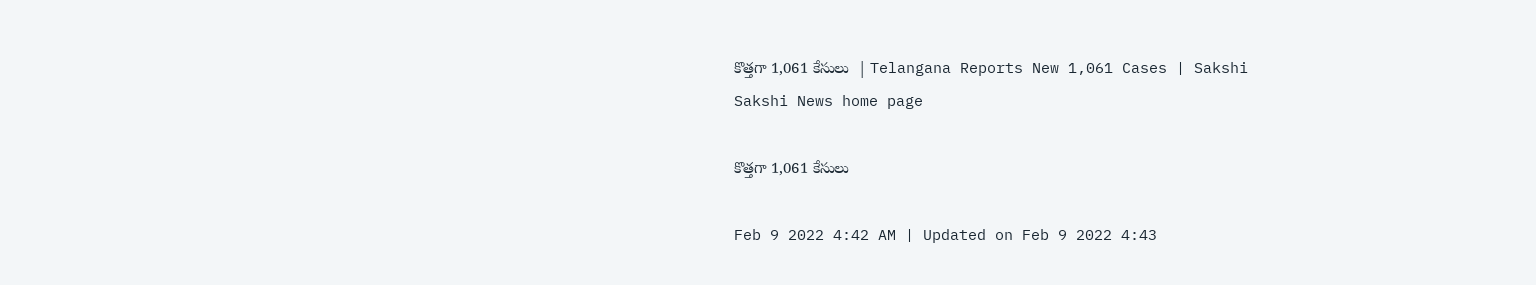కొత్తగా 1,061 కేసులు  | Telangana Reports New 1,061 Cases | Sakshi
Sakshi News home page

కొత్తగా 1,061 కేసులు

Feb 9 2022 4:42 AM | Updated on Feb 9 2022 4:43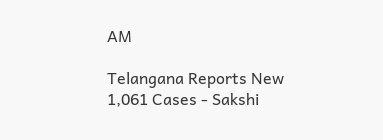AM

Telangana Reports New 1,061 Cases - Sakshi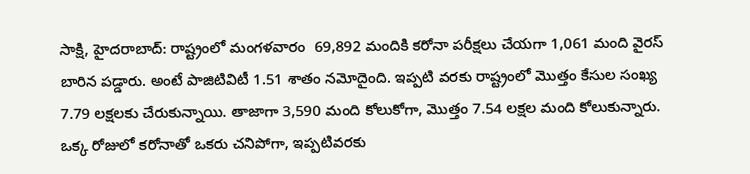సాక్షి, హైదరాబాద్‌: రాష్ట్రంలో మంగళవారం  69,892 మందికి కరోనా పరీక్షలు చేయగా 1,061 మంది వైరస్‌ బారిన పడ్డారు. అంటే పాజిటివిటీ 1.51 శాతం నమోదైంది. ఇప్పటి వరకు రాష్ట్రంలో మొత్తం కేసుల సంఖ్య 7.79 లక్షలకు చేరుకున్నాయి. తాజాగా 3,590 మంది కోలుకోగా, మొత్తం 7.54 లక్షల మంది కోలుకున్నారు. ఒక్క రోజులో కరోనాతో ఒకరు చనిపోగా, ఇప్పటివరకు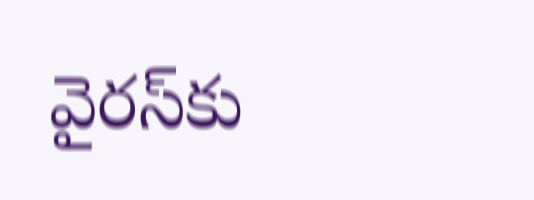వైరస్‌కు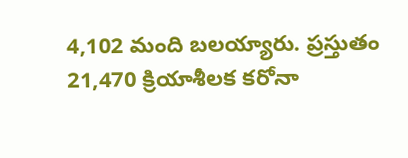4,102 మంది బలయ్యారు. ప్రస్తుతం 21,470 క్రియాశీలక కరోనా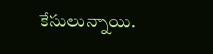కేసులున్నాయి.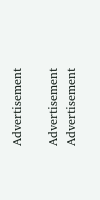Advertisement

Advertisement
Advertisement